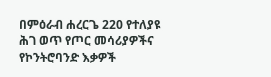በምዕራብ ሐረርጌ 220 የተለያዩ ሕገ ወጥ የጦር መሳሪያዎችና የኮንትሮባንድ እቃዎች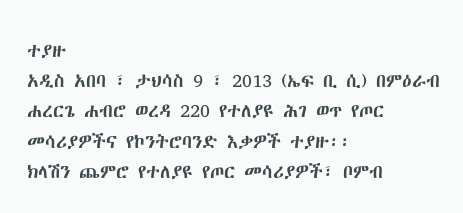ተያዙ
አዲስ አበባ ፣ ታህሳስ 9 ፣ 2013 (ኤፍ ቢ ሲ) በምዕራብ ሐረርጌ ሐብሮ ወረዳ 220 የተለያዩ ሕገ ወጥ የጦር መሳሪያዎችና የኮንትሮባንድ እቃዎች ተያዙ፡፡
ክላሽን ጨምሮ የተለያዩ የጦር መሳሪያዎች፣ ቦምብ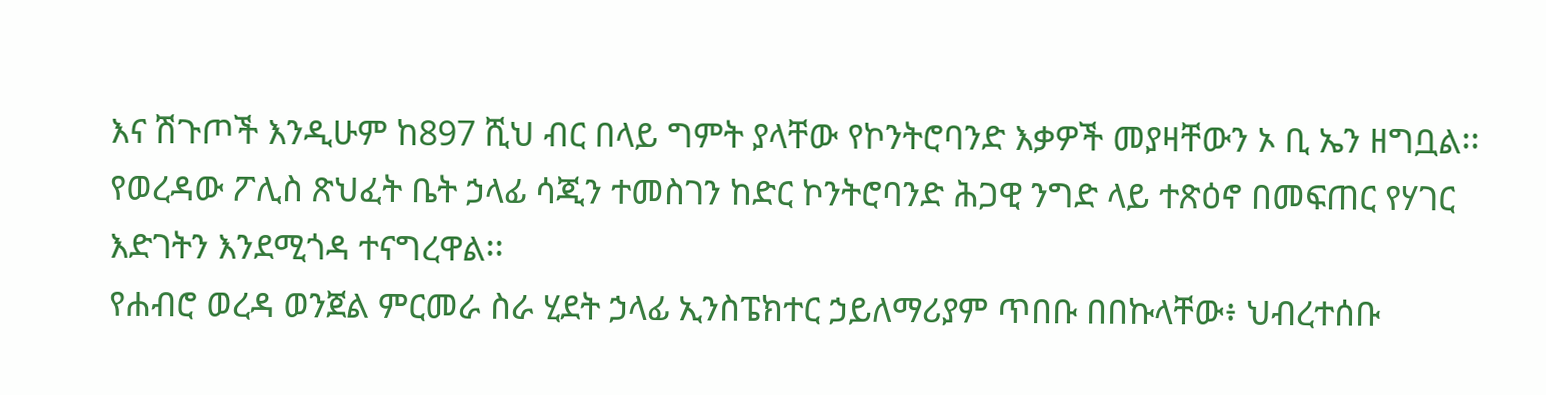እና ሽጉጦች እንዲሁም ከ897 ሺህ ብር በላይ ግምት ያላቸው የኮንትሮባንድ እቃዎች መያዛቸውን ኦ ቢ ኤን ዘግቧል፡፡
የወረዳው ፖሊስ ጽህፈት ቤት ኃላፊ ሳጂን ተመስገን ከድር ኮንትሮባንድ ሕጋዊ ንግድ ላይ ተጽዕኖ በመፍጠር የሃገር እድገትን እንደሚጎዳ ተናግረዋል፡፡
የሐብሮ ወረዳ ወንጀል ምርመራ ስራ ሂደት ኃላፊ ኢንስፔክተር ኃይለማሪያም ጥበቡ በበኩላቸው፥ ህብረተሰቡ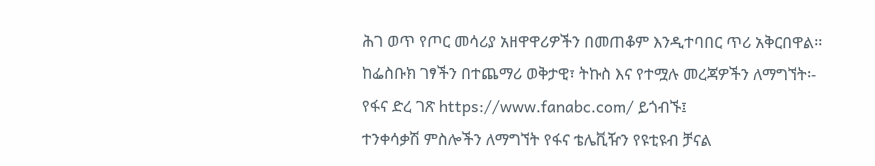ሕገ ወጥ የጦር መሳሪያ አዘዋዋሪዎችን በመጠቆም እንዲተባበር ጥሪ አቅርበዋል፡፡
ከፌስቡክ ገፃችን በተጨማሪ ወቅታዊ፣ ትኩስ እና የተሟሉ መረጃዎችን ለማግኘት፡-
የፋና ድረ ገጽ https://www.fanabc.com/ ይጎብኙ፤
ተንቀሳቃሽ ምስሎችን ለማግኘት የፋና ቴሌቪዥን የዩቲዩብ ቻናል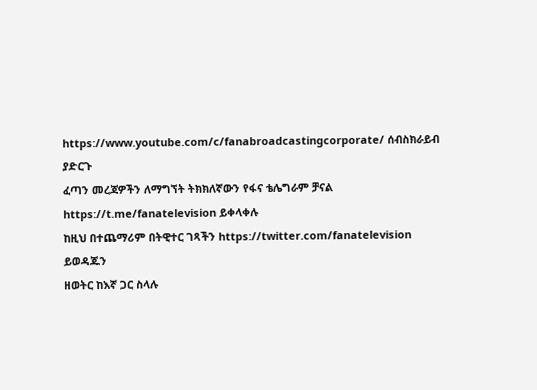https://www.youtube.com/c/fanabroadcastingcorporate/ ሰብስክራይብ ያድርጉ
ፈጣን መረጃዎችን ለማግኘት ትክክለኛውን የፋና ቴሌግራም ቻናል https://t.me/fanatelevision ይቀላቀሉ
ከዚህ በተጨማሪም በትዊተር ገጻችን https://twitter.com/fanatelevision ይወዳጁን
ዘወትር ከእኛ ጋር ስላሉ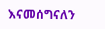እናመሰግናለን